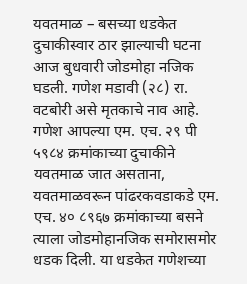यवतमाळ – बसच्या धडकेत दुचाकीस्वार ठार झाल्याची घटना आज बुधवारी जोडमोहा नजिक घडली. गणेश मडावी (२८) रा. वटबोरी असे मृतकाचे नाव आहे. गणेश आपल्या एम. एच. २९ पी ५९८४ क्रमांकाच्या दुचाकीने यवतमाळ जात असताना, यवतमाळवरून पांढरकवडाकडे एम. एच. ४० ८९६७ क्रमांकाच्या बसने त्याला जोडमोहानजिक समोरासमोर धडक दिली. या धडकेत गणेशच्या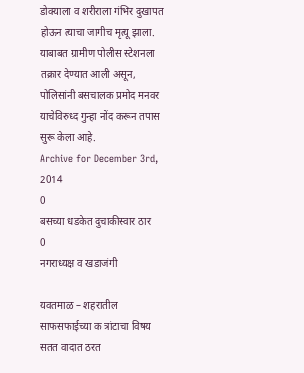डोक्याला व शरीराला गंभिर दुखापत होऊन त्याचा जागीच मृत्यू झाला. याबाबत ग्रामीण पोलीस स्टेशनला तक्रार देण्यात आली असून, पोलिसांनी बसचालक प्रमोद मनवर याचेविरुध्द गुन्हा नोंद करून तपास सुरू केला आहे.
Archive for December 3rd, 2014
0
बसच्या धडकेत दुचाकीस्वार ठार
0
नगराध्यक्ष व खडाजंगी

यवतमाळ – शहरातील साफसफाईच्या क त्रांटाचा विषय सतत वादात ठरत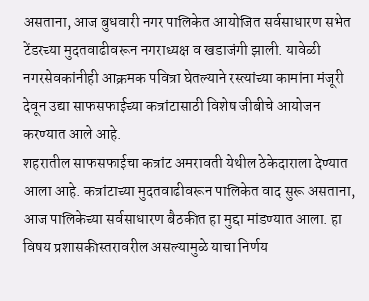असताना, आज बुधवारी नगर पालिकेत आयोजित सर्वसाधारण सभेत टेंडरच्या मुदतवाढीवरून नगराध्यक्ष व खडाजंगी झाली. यावेळी नगरसेवकांनीही आक्रमक पवित्रा घेतल्याने रस्त्यांच्या कामांना मंजूरी देवून उद्या साफसफाईच्या कत्रांटासाठी विशेष जीबीचे आयोजन करण्यात आले आहे.
शहरातील साफसफाईचा कत्रांट अमरावती येथील ठेकेदाराला देण्यात आला आहे. कत्रांटाच्या मुदतवाढीवरून पालिकेत वाद सुरू असताना, आज पालिकेच्या सर्वसाधारण बैठकीत हा मुद्दा मांडण्यात आला. हा विषय प्रशासकीस्तरावरील असल्यामुळे याचा निर्णय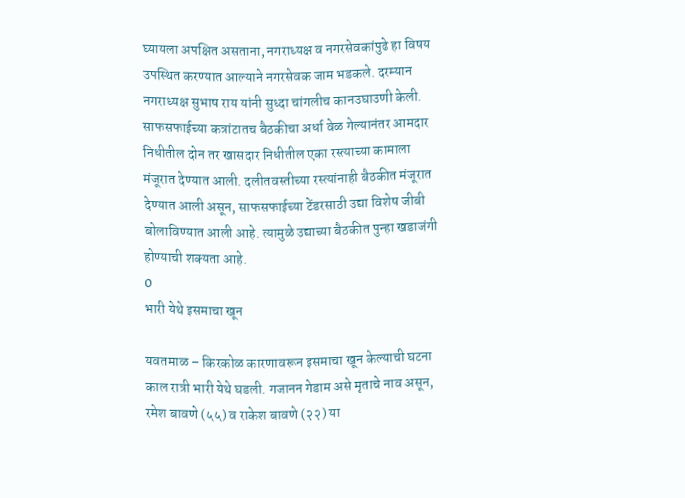घ्यायला अपक्षित असताना, नगराध्यक्ष व नगरसेवकांपुढे हा विषय उपस्थित करण्यात आल्याने नगरसेवक जाम भडकले. दरम्यान नगराध्यक्ष सुभाष राय यांनी सुध्दा चांगलीच कानउघाउणी केली. साफसफाईच्या कत्रांटातच बैठकीचा अर्धा वेळ गेल्यानंतर आमदार निधीतील दोन तर खासदार निधीतील एका रस्त्याच्या कामाला मंजूरात देण्यात आली. दलीतवस्तीच्या रस्त्यांनाही बैठकीत मंजूरात देण्यात आली असून, साफसफाईच्या टेंडरसाठी उद्या विशेष जीबी बोलाविण्यात आली आहे. त्यामुळे उद्याच्या बैठकीत पुन्हा खडाजंगी होण्याची शक्यता आहे.
0
भारी येथे इसमाचा खून

यवतमाळ – किरकोळ कारणावरून इसमाचा खून केल्याची घटना काल रात्री भारी येथे घडली. गजानन गेडाम असे मृताचे नाव असून, रमेश बावणे (५५) व राकेश बावणे (२२) या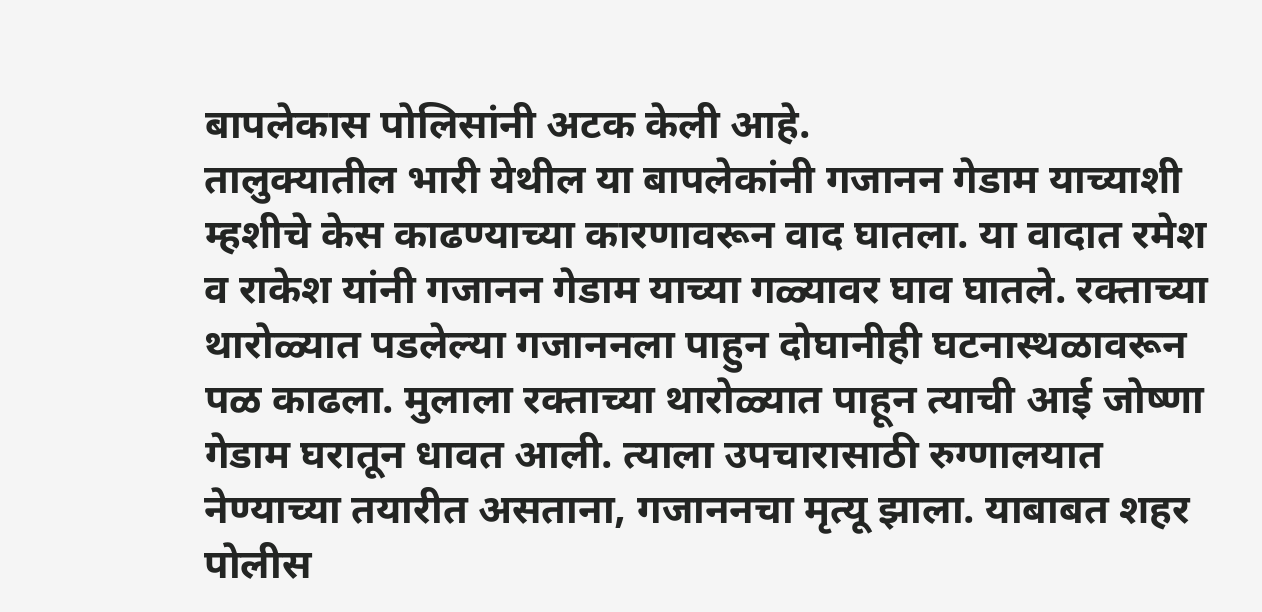बापलेकास पोलिसांनी अटक केली आहे.
तालुक्यातील भारी येथील या बापलेकांनी गजानन गेडाम याच्याशी म्हशीचे केस काढण्याच्या कारणावरून वाद घातला. या वादात रमेश व राकेश यांनी गजानन गेडाम याच्या गळ्यावर घाव घातले. रक्ताच्या थारोळ्यात पडलेल्या गजाननला पाहुन दोघानीही घटनास्थळावरून पळ काढला. मुलाला रक्ताच्या थारोळ्यात पाहून त्याची आई जोष्णा गेडाम घरातून धावत आली. त्याला उपचारासाठी रुग्णालयात नेण्याच्या तयारीत असताना, गजाननचा मृत्यू झाला. याबाबत शहर पोलीस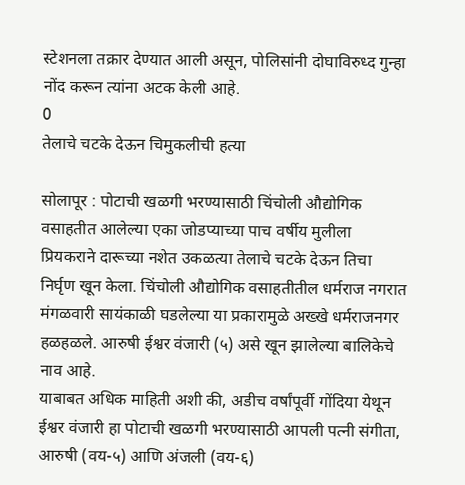स्टेशनला तक्रार देण्यात आली असून, पोलिसांनी दोघाविरुध्द गुन्हा नोंद करून त्यांना अटक केली आहे.
0
तेलाचे चटके देऊन चिमुकलीची हत्या

सोलापूर : पोटाची खळगी भरण्यासाठी चिंचोली औद्योगिक वसाहतीत आलेल्या एका जोडप्याच्या पाच वर्षीय मुलीला प्रियकराने दारूच्या नशेत उकळत्या तेलाचे चटके देऊन तिचा निर्घृण खून केला. चिंचोली औद्योगिक वसाहतीतील धर्मराज नगरात मंगळवारी सायंकाळी घडलेल्या या प्रकारामुळे अख्खे धर्मराजनगर हळहळले. आरुषी ईश्वर वंजारी (५) असे खून झालेल्या बालिकेचे नाव आहे.
याबाबत अधिक माहिती अशी की, अडीच वर्षांपूर्वी गोंदिया येथून ईश्वर वंजारी हा पोटाची खळगी भरण्यासाठी आपली पत्नी संगीता, आरुषी (वय-५) आणि अंजली (वय-६)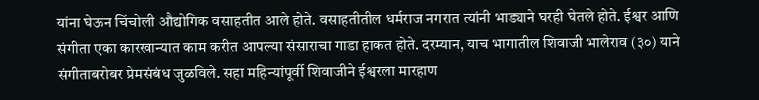यांना घेऊन चिंचोली औद्योगिक वसाहतीत आले होते. वसाहतीतील धर्मराज नगरात त्यांनी भाड्याने घरही घेतले होते. ईश्वर आणि संगीता एका कारखान्यात काम करीत आपल्या संसाराचा गाडा हाकत होते. दरम्यान, याच भागातील शिवाजी भालेराव (३०) याने संगीताबरोबर प्रेमसंबंध जुळविले. सहा महिन्यांपूर्वी शिवाजीने ईश्वरला मारहाण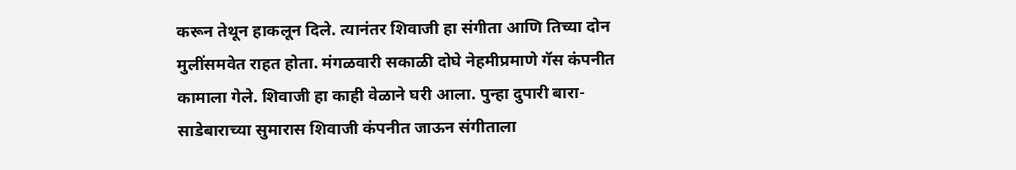करून तेथून हाकलून दिले. त्यानंतर शिवाजी हा संगीता आणि तिच्या दोन मुलींसमवेत राहत होता. मंगळवारी सकाळी दोघे नेहमीप्रमाणे गॅस कंपनीत कामाला गेले. शिवाजी हा काही वेळाने घरी आला. पुन्हा दुपारी बारा-साडेबाराच्या सुमारास शिवाजी कंपनीत जाऊन संगीताला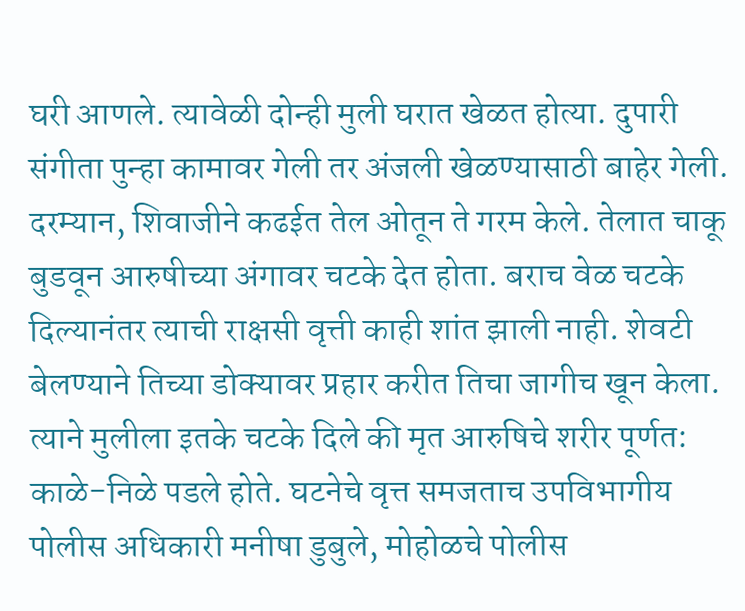घरी आणले. त्यावेळी दोन्ही मुली घरात खेळत होत्या. दुपारी संगीता पुन्हा कामावर गेली तर अंजली खेळण्यासाठी बाहेर गेली.
दरम्यान, शिवाजीने कढईत तेल ओतून ते गरम केले. तेलात चाकू बुडवून आरुषीच्या अंगावर चटके देत होता. बराच वेळ चटके दिल्यानंतर त्याची राक्षसी वृत्ती काही शांत झाली नाही. शेवटी बेलण्याने तिच्या डोक्यावर प्रहार करीत तिचा जागीच खून केला. त्याने मुलीला इतके चटके दिले की मृत आरुषिचे शरीर पूर्णत: काळे-निळे पडले होते. घटनेचे वृत्त समजताच उपविभागीय पोलीस अधिकारी मनीषा डुबुले, मोहोळचे पोलीस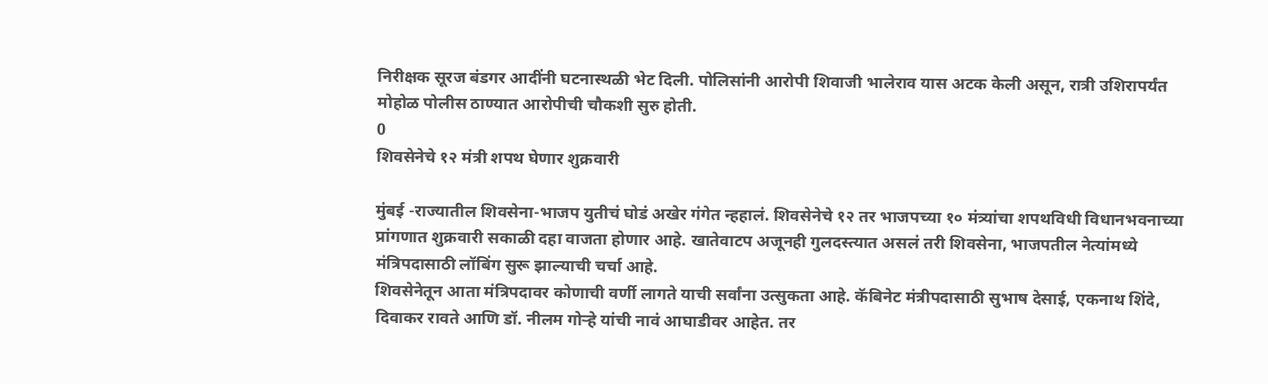निरीक्षक सूरज बंडगर आदींनी घटनास्थळी भेट दिली. पोलिसांनी आरोपी शिवाजी भालेराव यास अटक केली असून, रात्री उशिरापर्यंत मोहोळ पोलीस ठाण्यात आरोपीची चौकशी सुरु होती.
0
शिवसेनेचे १२ मंत्री शपथ घेणार शुक्रवारी

मुंबई -राज्यातील शिवसेना-भाजप युतीचं घोडं अखेर गंगेत न्हहालं. शिवसेनेचे १२ तर भाजपच्या १० मंत्र्यांचा शपथविधी विधानभवनाच्या प्रांगणात शुक्रवारी सकाळी दहा वाजता होणार आहे. खातेवाटप अजूनही गुलदस्त्यात असलं तरी शिवसेना, भाजपतील नेत्यांमध्ये मंत्रिपदासाठी लॉबिंग सुरू झाल्याची चर्चा आहे.
शिवसेनेतून आता मंत्रिपदावर कोणाची वर्णी लागते याची सर्वांना उत्सुकता आहे. कॅबिनेट मंत्रीपदासाठी सुभाष देसाई, एकनाथ शिंदे, दिवाकर रावते आणि डॉ. नीलम गोऱ्हे यांची नावं आघाडीवर आहेत. तर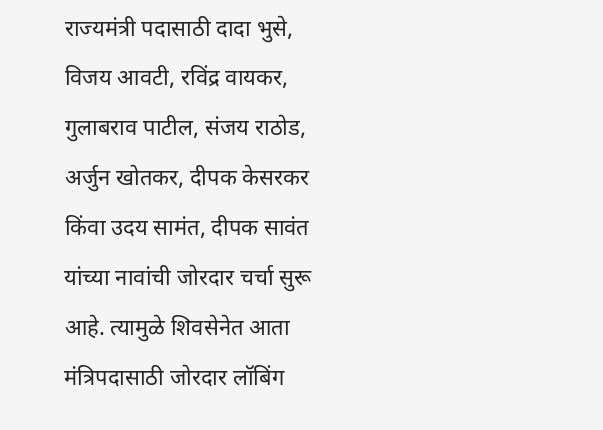राज्यमंत्री पदासाठी दादा भुसे, विजय आवटी, रविंद्र वायकर, गुलाबराव पाटील, संजय राठोड, अर्जुन खोतकर, दीपक केसरकर किंवा उदय सामंत, दीपक सावंत यांच्या नावांची जोरदार चर्चा सुरू आहे. त्यामुळे शिवसेनेत आता मंत्रिपदासाठी जोरदार लॉबिंग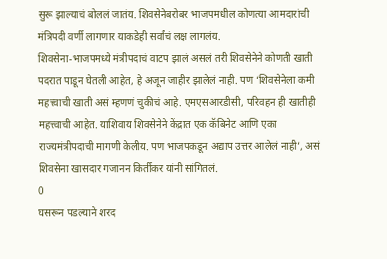सुरू झाल्याचं बोललं जातंय. शिवसेनेबरोबर भाजपमधील कोणत्या आमदारांची मंत्रिपदी वर्णी लागणार याकडेही सर्वांचं लक्ष लागलंय.
शिवसेना-भाजपमध्ये मंत्रीपदाचं वाटप झालं असलं तरी शिवसेनेने कोणती खाती पदरात पाडून घेतली आहेत, हे अजून जाहीर झालेलं नाही. पण ‘शिवसेनेला कमी महत्त्वाची खाती असं म्हणणं चुकीचं आहे. एमएसआरडीसी, परिवहन ही खातीही महत्त्वाची आहेत. याशिवाय शिवसेनेने केंद्रात एक कॅबिनेट आणि एका राज्यमंत्रीपदाची मागणी केलीय. पण भाजपकडून अद्याप उत्तर आलेलं नाही’, असं शिवसेना खासदार गजानन किर्तीकर यांनी सांगितलं.
0
घसरून पडल्याने शरद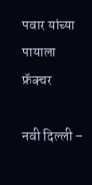पवार यांच्या पायाला फ्रॅक्चर

नवी दिल्ली –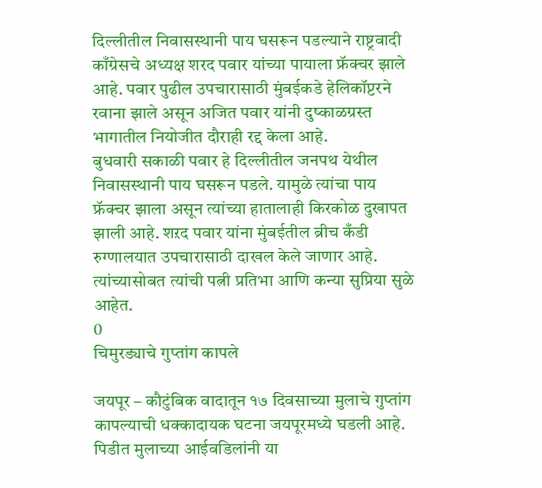दिल्लीतील निवासस्थानी पाय घसरून पडल्याने राष्ट्रवादी काँग्रेसचे अध्यक्ष शरद पवार यांच्या पायाला फ्रॅक्चर झाले आहे. पवार पुढील उपचारासाठी मुंबईकडे हेलिकॉप्टरने रवाना झाले असून अजित पवार यांनी दुष्काळग्रस्त भागातील नियोजीत दौराही रद्द केला आहे.
बुधवारी सकाळी पवार हे दिल्लीतील जनपथ येथील निवासस्थानी पाय घसरून पडले. यामुळे त्यांचा पाय फ्रॅक्चर झाला असून त्यांच्या हातालाही किरकोळ दुखापत झाली आहे. शऱद पवार यांना मुंबईतील ब्रीच कँडी रुग्णालयात उपचारासाठी दाखल केले जाणार आहे. त्यांच्यासोबत त्यांची पत्नी प्रतिभा आणि कन्या सुप्रिया सुळे आहेत.
0
चिमुरड्याचे गुप्तांग कापले

जयपूर – कौटुंबिक वादातून १७ दिवसाच्या मुलाचे गुप्तांग कापल्याची धक्कादायक घटना जयपूरमध्ये घडली आहे. पिडीत मुलाच्या आईवडिलांनी या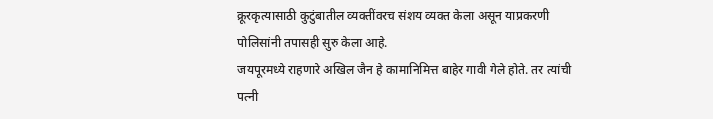क्रूरकृत्यासाठी कुटुंबातील व्यक्तींवरच संशय व्यक्त केला असून याप्रकरणी पोलिसांनी तपासही सुरु केला आहे.
जयपूरमध्ये राहणारे अखिल जैन हे कामानिमित्त बाहेर गावी गेले होते. तर त्यांची पत्नी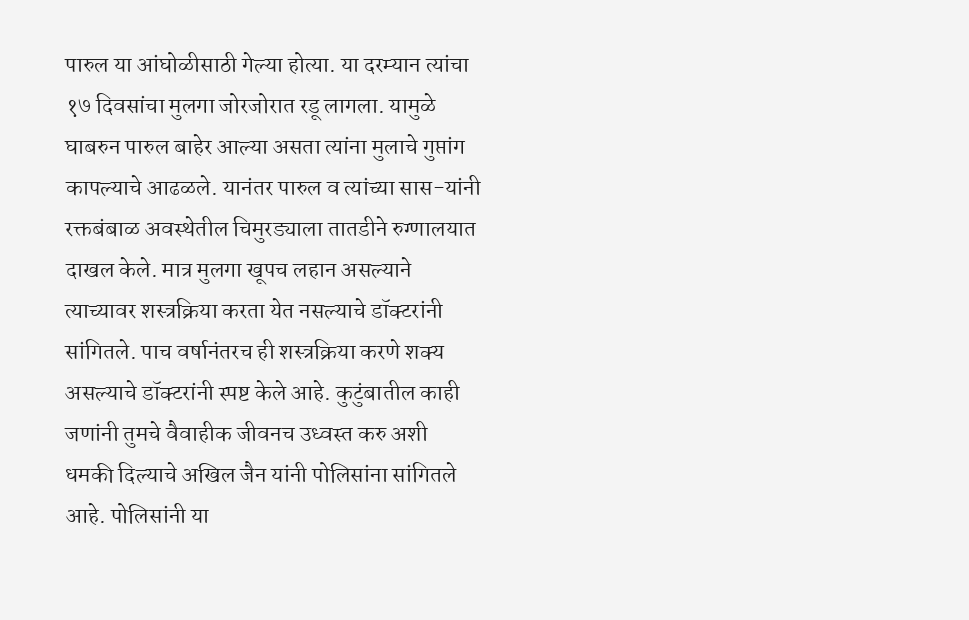पारुल या आंघोळीसाठी गेल्या होत्या. या दरम्यान त्यांचा १७ दिवसांचा मुलगा जोरजोरात रडू लागला. यामुळे घाबरुन पारुल बाहेर आल्या असता त्यांना मुलाचे गुप्तांग कापल्याचे आढळले. यानंतर पारुल व त्यांच्या सास-यांनी रक्तबंबाळ अवस्थेतील चिमुरड्याला तातडीने रुग्णालयात दाखल केले. मात्र मुलगा खूपच लहान असल्याने त्याच्यावर शस्त्रक्रिया करता येत नसल्याचे डॉक्टरांनी सांगितले. पाच वर्षानंतरच ही शस्त्रक्रिया करणे शक्य असल्याचे डॉक्टरांनी स्पष्ट केले आहे. कुटुंबातील काही जणांनी तुमचे वैवाहीक जीवनच उध्वस्त करु अशी धमकी दिल्याचे अखिल जैन यांनी पोलिसांना सांगितले आहे. पोलिसांनी या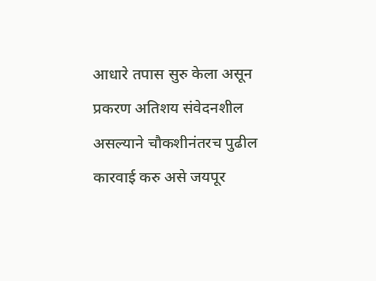आधारे तपास सुरु केला असून प्रकरण अतिशय संवेदनशील असल्याने चौकशीनंतरच पुढील कारवाई करु असे जयपूर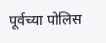पूर्वच्या पोलिस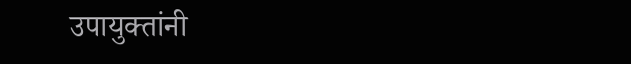उपायुक्तांनी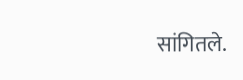सांगितले.